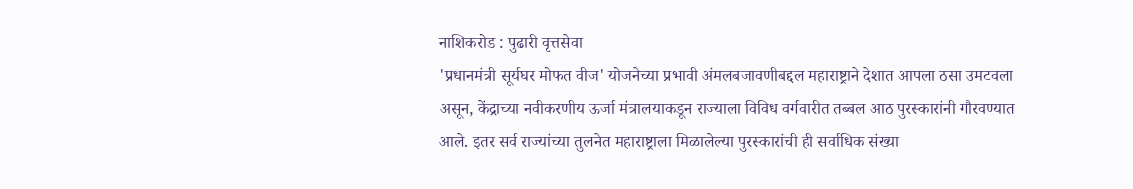नाशिकरोड : पुढारी वृत्तसेवा
'प्रधानमंत्री सूर्यघर मोफत वीज' योजनेच्या प्रभावी अंमलबजावणीबद्दल महाराष्ट्राने देशात आपला ठसा उमटवला असून, केंद्राच्या नवीकरणीय ऊर्जा मंत्रालयाकडून राज्याला विविध वर्गवारीत तब्बल आठ पुरस्कारांनी गौरवण्यात आले. इतर सर्व राज्यांच्या तुलनेत महाराष्ट्राला मिळालेल्या पुरस्कारांची ही सर्वाधिक संख्या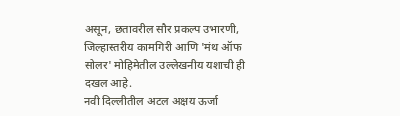असून, छतावरील सौर प्रकल्प उभारणी, जिल्हास्तरीय कामगिरी आणि 'मंथ ऑफ सोलर' मोहिमेतील उल्लेखनीय यशाची ही दखल आहे.
नवी दिल्लीतील अटल अक्षय ऊर्जा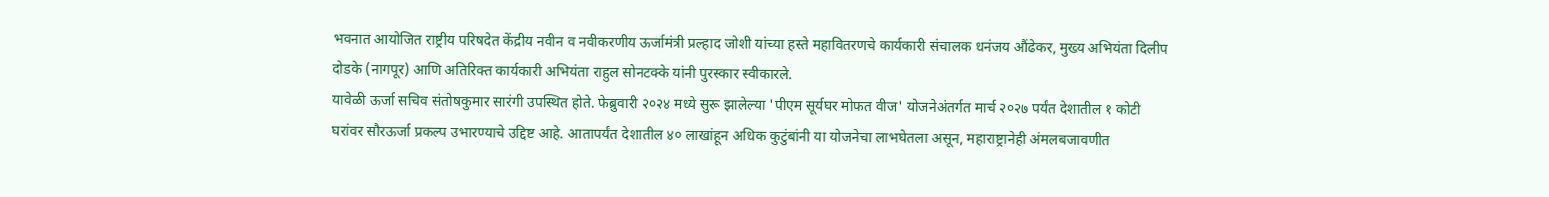भवनात आयोजित राष्ट्रीय परिषदेत केंद्रीय नवीन व नवीकरणीय ऊर्जामंत्री प्रल्हाद जोशी यांच्या हस्ते महावितरणचे कार्यकारी संचालक धनंजय औंढेकर, मुख्य अभियंता दिलीप दोडके (नागपूर) आणि अतिरिक्त कार्यकारी अभियंता राहुल सोनटक्के यांनी पुरस्कार स्वीकारले.
यावेळी ऊर्जा सचिव संतोषकुमार सारंगी उपस्थित होते. फेब्रुवारी २०२४ मध्ये सुरू झालेल्या 'पीएम सूर्यघर मोफत वीज' योजनेअंतर्गत मार्च २०२७ पर्यंत देशातील १ कोटी घरांवर सौरऊर्जा प्रकल्प उभारण्याचे उद्दिष्ट आहे. आतापर्यंत देशातील ४० लाखांहून अधिक कुटुंबांनी या योजनेचा लाभघेतला असून, महाराष्ट्रानेही अंमलबजावणीत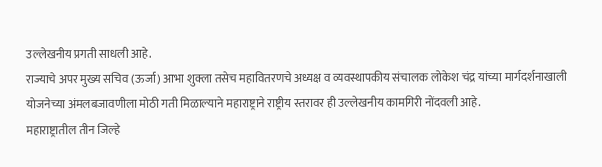उल्लेखनीय प्रगती साधली आहे.
राज्याचे अपर मुख्य सचिव (ऊर्जा) आभा शुक्ला तसेच महावितरणचे अध्यक्ष व व्यवस्थापकीय संचालक लोकेश चंद्र यांच्या मार्गदर्शनाखाली योजनेच्या अंमलबजावणीला मोठी गती मिळाल्याने महाराष्ट्राने राष्ट्रीय स्तरावर ही उल्लेखनीय कामगिरी नोंदवली आहे.
महाराष्ट्रातील तीन जिल्हे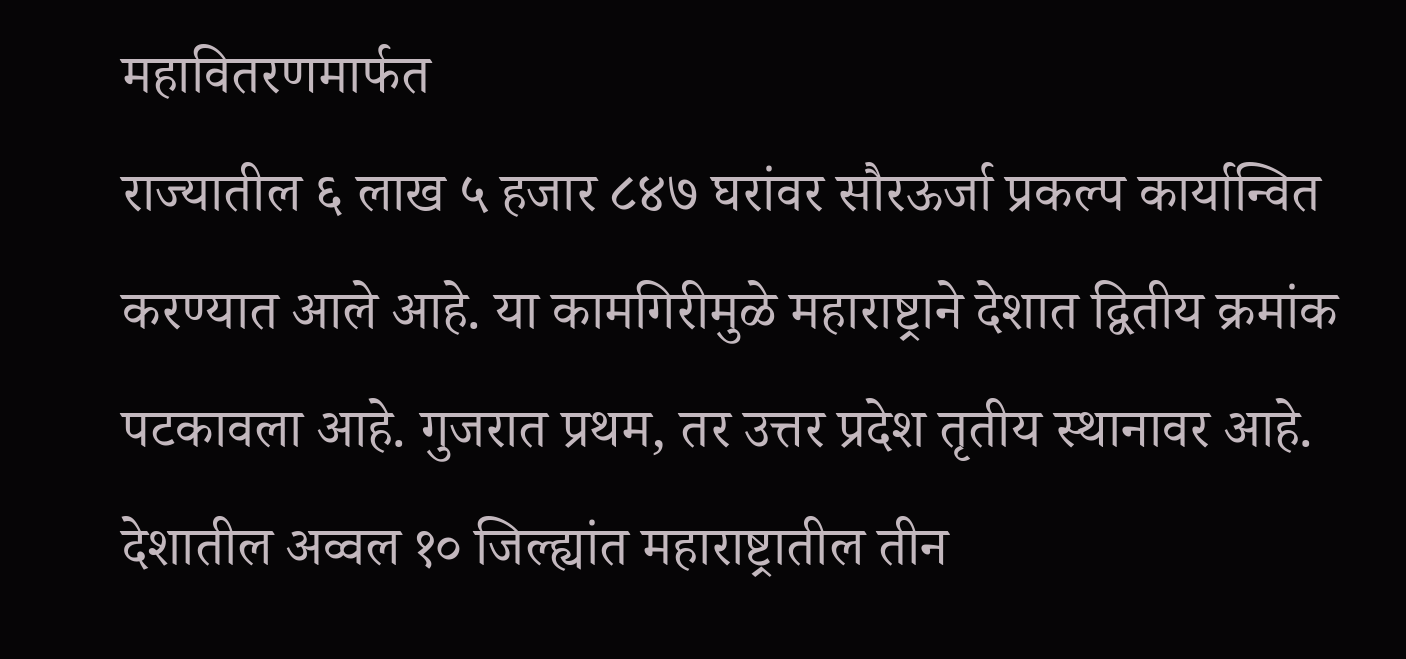महावितरणमार्फत
राज्यातील ६ लाख ५ हजार ८४७ घरांवर सौरऊर्जा प्रकल्प कार्यान्वित करण्यात आले आहे. या कामगिरीमुळे महाराष्ट्राने देशात द्वितीय क्रमांक पटकावला आहे. गुजरात प्रथम, तर उत्तर प्रदेश तृतीय स्थानावर आहे. देशातील अव्वल १० जिल्ह्यांत महाराष्ट्रातील तीन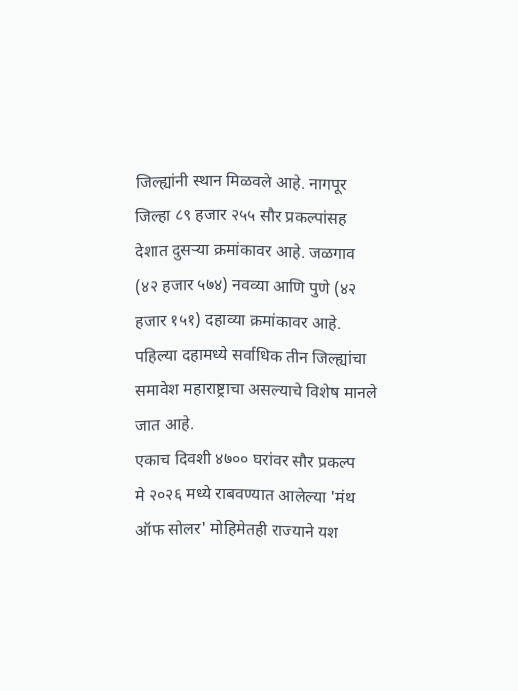जिल्ह्यांनी स्थान मिळवले आहे. नागपूर जिल्हा ८९ हजार २५५ सौर प्रकल्पांसह देशात दुसऱ्या क्रमांकावर आहे. जळगाव (४२ हजार ५७४) नवव्या आणि पुणे (४२ हजार १५१) दहाव्या क्रमांकावर आहे. पहिल्या दहामध्ये सर्वाधिक तीन जिल्ह्यांचा समावेश महाराष्ट्राचा असल्याचे विशेष मानले जात आहे.
एकाच दिवशी ४७०० घरांवर सौर प्रकल्प
मे २०२६ मध्ये राबवण्यात आलेल्या 'मंथ ऑफ सोलर' मोहिमेतही राज्याने यश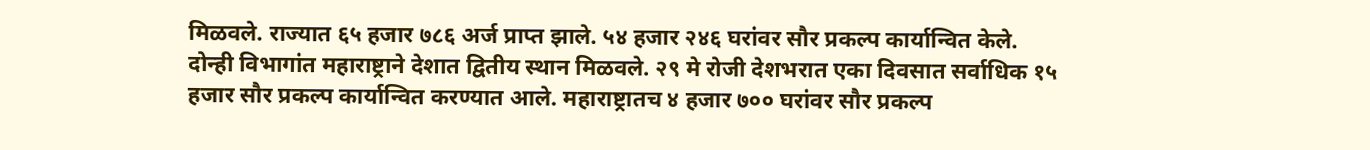मिळवले. राज्यात ६५ हजार ७८६ अर्ज प्राप्त झाले. ५४ हजार २४६ घरांवर सौर प्रकल्प कार्यान्वित केले. दोन्ही विभागांत महाराष्ट्राने देशात द्वितीय स्थान मिळवले. २९ मे रोजी देशभरात एका दिवसात सर्वाधिक १५ हजार सौर प्रकल्प कार्यान्वित करण्यात आले. महाराष्ट्रातच ४ हजार ७०० घरांवर सौर प्रकल्प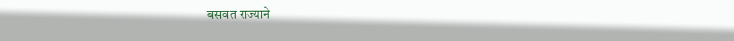बसवत राज्याने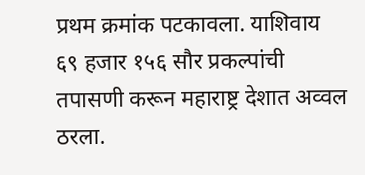प्रथम क्रमांक पटकावला. याशिवाय ६९ हजार १५६ सौर प्रकल्पांची तपासणी करून महाराष्ट्र देशात अव्वल ठरला.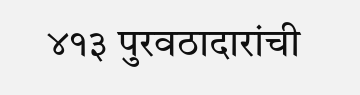४१३ पुरवठादारांची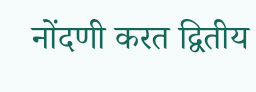नोंदणी करत द्वितीय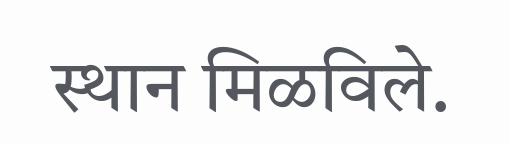स्थान मिळविले.